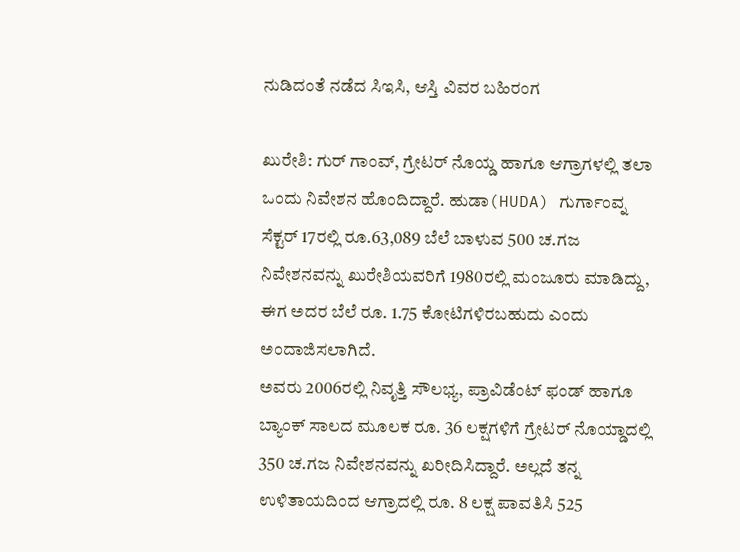ನುಡಿದಂತೆ ನಡೆದ ಸಿಇಸಿ, ಆಸ್ತಿ ವಿವರ ಬಹಿರಂಗ

ಖುರೇಶಿ: ಗುರ್ ಗಾಂವ್, ಗ್ರೇಟರ್ ನೊಯ್ಡ ಹಾಗೂ ಆಗ್ರಾಗಳಲ್ಲಿ ತಲಾ ಒಂದು ನಿವೇಶನ ಹೊಂದಿದ್ದಾರೆ. ಹುಡಾ(HUDA) ಗುರ್ಗಾಂವ್ನ ಸೆಕ್ಟರ್ 17ರಲ್ಲಿ ರೂ.63,089 ಬೆಲೆ ಬಾಳುವ 500 ಚ.ಗಜ ನಿವೇಶನವನ್ನು ಖುರೇಶಿಯವರಿಗೆ 1980ರಲ್ಲಿ ಮಂಜೂರು ಮಾಡಿದ್ದು, ಈಗ ಅದರ ಬೆಲೆ ರೂ. 1.75 ಕೋಟಿಗಳಿರಬಹುದು ಎಂದು ಅಂದಾಜಿಸಲಾಗಿದೆ.
ಅವರು 2006ರಲ್ಲಿ ನಿವೃತ್ತಿ ಸೌಲಭ್ಯ, ಪ್ರಾವಿಡೆಂಟ್ ಫಂಡ್ ಹಾಗೂ ಬ್ಯಾಂಕ್ ಸಾಲದ ಮೂಲಕ ರೂ. 36 ಲಕ್ಷಗಳಿಗೆ ಗ್ರೇಟರ್ ನೊಯ್ಡಾದಲ್ಲಿ 350 ಚ.ಗಜ ನಿವೇಶನವನ್ನು ಖರೀದಿಸಿದ್ದಾರೆ. ಅಲ್ಲದೆ ತನ್ನ ಉಳಿತಾಯದಿಂದ ಆಗ್ರಾದಲ್ಲಿ ರೂ. 8 ಲಕ್ಷ ಪಾವತಿಸಿ 525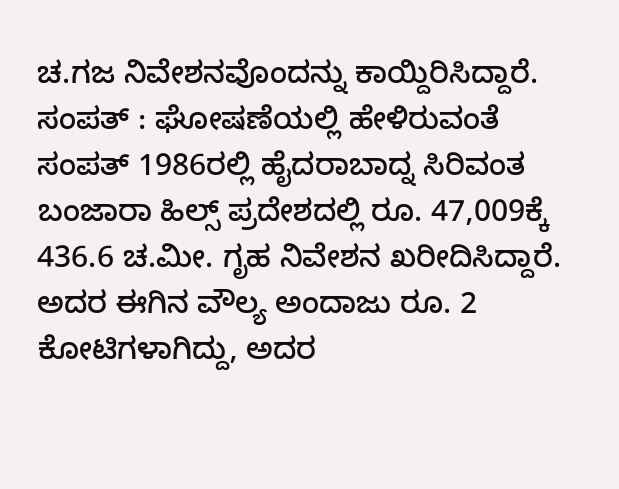ಚ.ಗಜ ನಿವೇಶನವೊಂದನ್ನು ಕಾಯ್ದಿರಿಸಿದ್ದಾರೆ.
ಸಂಪತ್ : ಘೋಷಣೆಯಲ್ಲಿ ಹೇಳಿರುವಂತೆ ಸಂಪತ್ 1986ರಲ್ಲಿ ಹೈದರಾಬಾದ್ನ ಸಿರಿವಂತ ಬಂಜಾರಾ ಹಿಲ್ಸ್ ಪ್ರದೇಶದಲ್ಲಿ ರೂ. 47,009ಕ್ಕೆ 436.6 ಚ.ಮೀ. ಗೃಹ ನಿವೇಶನ ಖರೀದಿಸಿದ್ದಾರೆ. ಅದರ ಈಗಿನ ವೌಲ್ಯ ಅಂದಾಜು ರೂ. 2 ಕೋಟಿಗಳಾಗಿದ್ದು, ಅದರ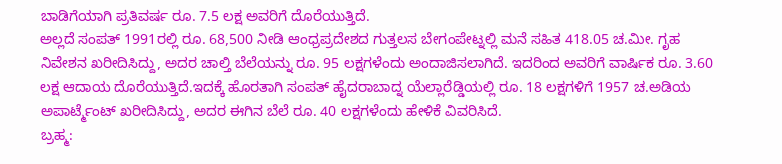ಬಾಡಿಗೆಯಾಗಿ ಪ್ರತಿವರ್ಷ ರೂ. 7.5 ಲಕ್ಷ ಅವರಿಗೆ ದೊರೆಯುತ್ತಿದೆ.
ಅಲ್ಲದೆ ಸಂಪತ್ 1991ರಲ್ಲಿ ರೂ. 68,500 ನೀಡಿ ಆಂಧ್ರಪ್ರದೇಶದ ಗುತ್ತಲಸ ಬೇಗಂಪೇಟ್ನಲ್ಲಿ ಮನೆ ಸಹಿತ 418.05 ಚ.ಮೀ. ಗೃಹ ನಿವೇಶನ ಖರೀದಿಸಿದ್ದು, ಅದರ ಚಾಲ್ತಿ ಬೆಲೆಯನ್ನು ರೂ. 95 ಲಕ್ಷಗಳೆಂದು ಅಂದಾಜಿಸಲಾಗಿದೆ. ಇದರಿಂದ ಅವರಿಗೆ ವಾರ್ಷಿಕ ರೂ. 3.60 ಲಕ್ಷ ಆದಾಯ ದೊರೆಯುತ್ತಿದೆ.ಇದಕ್ಕೆ ಹೊರತಾಗಿ ಸಂಪತ್ ಹೈದರಾಬಾದ್ನ ಯೆಲ್ಲಾರೆಡ್ಡಿಯಲ್ಲಿ ರೂ. 18 ಲಕ್ಷಗಳಿಗೆ 1957 ಚ.ಅಡಿಯ ಅಪಾರ್ಟ್ಮೆಂಟ್ ಖರೀದಿಸಿದ್ದು, ಅದರ ಈಗಿನ ಬೆಲೆ ರೂ. 40 ಲಕ್ಷಗಳೆಂದು ಹೇಳಿಕೆ ವಿವರಿಸಿದೆ.
ಬ್ರಹ್ಮ: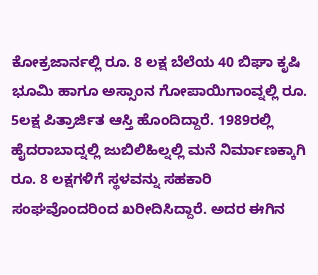ಕೋಕ್ರಜಾರ್ನಲ್ಲಿ ರೂ. 8 ಲಕ್ಷ ಬೆಲೆಯ 40 ಬಿಘಾ ಕೃಷಿ ಭೂಮಿ ಹಾಗೂ ಅಸ್ಸಾಂನ ಗೋಪಾಯಿಗಾಂವ್ನಲ್ಲಿ ರೂ. 5ಲಕ್ಷ ಪಿತ್ರಾರ್ಜಿತ ಆಸ್ತಿ ಹೊಂದಿದ್ದಾರೆ. 1989ರಲ್ಲಿ ಹೈದರಾಬಾದ್ನಲ್ಲಿ ಜುಬಿಲಿಹಿಲ್ನಲ್ಲಿ ಮನೆ ನಿರ್ಮಾಣಕ್ಕಾಗಿ ರೂ. 8 ಲಕ್ಷಗಳಿಗೆ ಸ್ಥಳವನ್ನು ಸಹಕಾರಿ ಸಂಘವೊಂದರಿಂದ ಖರೀದಿಸಿದ್ದಾರೆ. ಅದರ ಈಗಿನ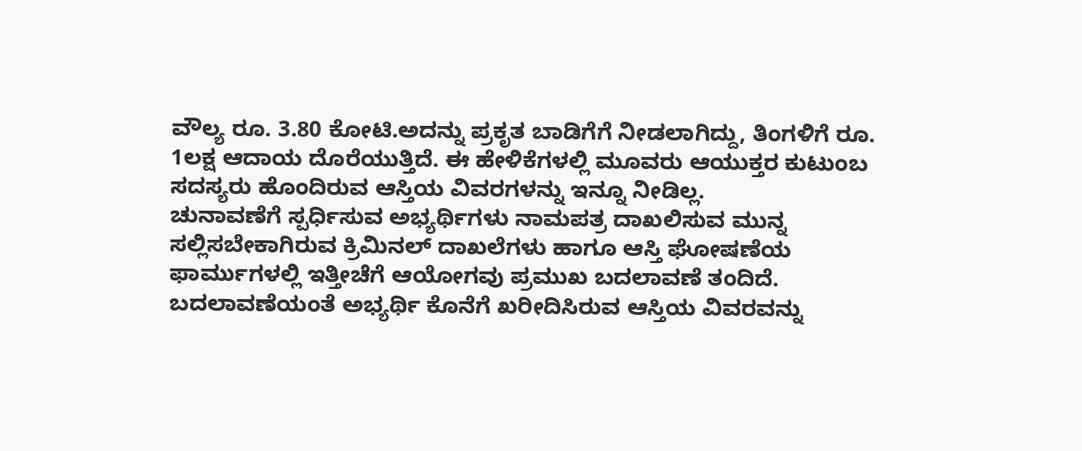ವೌಲ್ಯ ರೂ. 3.80 ಕೋಟಿ.ಅದನ್ನು ಪ್ರಕೃತ ಬಾಡಿಗೆಗೆ ನೀಡಲಾಗಿದ್ದು, ತಿಂಗಳಿಗೆ ರೂ. 1ಲಕ್ಷ ಆದಾಯ ದೊರೆಯುತ್ತಿದೆ. ಈ ಹೇಳಿಕೆಗಳಲ್ಲಿ ಮೂವರು ಆಯುಕ್ತರ ಕುಟುಂಬ ಸದಸ್ಯರು ಹೊಂದಿರುವ ಆಸ್ತಿಯ ವಿವರಗಳನ್ನು ಇನ್ನೂ ನೀಡಿಲ್ಲ.
ಚುನಾವಣೆಗೆ ಸ್ಪರ್ಧಿಸುವ ಅಭ್ಯರ್ಥಿಗಳು ನಾಮಪತ್ರ ದಾಖಲಿಸುವ ಮುನ್ನ ಸಲ್ಲಿಸಬೇಕಾಗಿರುವ ಕ್ರಿಮಿನಲ್ ದಾಖಲೆಗಳು ಹಾಗೂ ಆಸ್ತಿ ಘೋಷಣೆಯ ಫಾರ್ಮುಗಳಲ್ಲಿ ಇತ್ತೀಚೆಗೆ ಆಯೋಗವು ಪ್ರಮುಖ ಬದಲಾವಣೆ ತಂದಿದೆ. ಬದಲಾವಣೆಯಂತೆ ಅಭ್ಯರ್ಥಿ ಕೊನೆಗೆ ಖರೀದಿಸಿರುವ ಆಸ್ತಿಯ ವಿವರವನ್ನು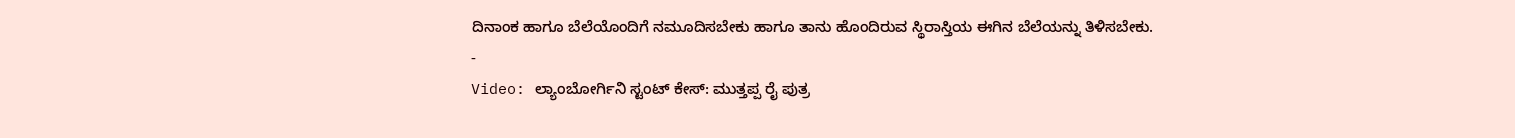ದಿನಾಂಕ ಹಾಗೂ ಬೆಲೆಯೊಂದಿಗೆ ನಮೂದಿಸಬೇಕು ಹಾಗೂ ತಾನು ಹೊಂದಿರುವ ಸ್ಥಿರಾಸ್ತಿಯ ಈಗಿನ ಬೆಲೆಯನ್ನು ತಿಳಿಸಬೇಕು.
-
Video: ಲ್ಯಾಂಬೋರ್ಗಿನಿ ಸ್ಟಂಟ್ ಕೇಸ್: ಮುತ್ತಪ್ಪ ರೈ ಪುತ್ರ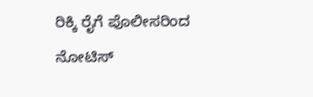ರಿಕ್ಕಿ ರೈಗೆ ಪೊಲೀಸರಿಂದ ನೋಟಿಸ್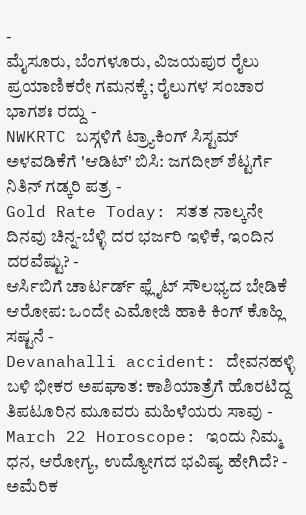-
ಮೈಸೂರು, ಬೆಂಗಳೂರು, ವಿಜಯಪುರ ರೈಲು ಪ್ರಯಾಣಿಕರೇ ಗಮನಕ್ಕೆ; ರೈಲುಗಳ ಸಂಚಾರ ಭಾಗಶಃ ರದ್ದು -
NWKRTC ಬಸ್ಗಳಿಗೆ ಟ್ರ್ಯಾಕಿಂಗ್ ಸಿಸ್ಟಮ್ ಅಳವಡಿಕೆಗೆ 'ಆಡಿಟ್' ಬಿಸಿ: ಜಗದೀಶ್ ಶೆಟ್ಟರ್ಗೆ ನಿತಿನ್ ಗಡ್ಕರಿ ಪತ್ರ -
Gold Rate Today: ಸತತ ನಾಲ್ಕನೇ ದಿನವು ಚಿನ್ನ-ಬೆಳ್ಳಿ ದರ ಭರ್ಜರಿ ಇಳಿಕೆ, ಇಂದಿನ ದರವೆಷ್ಟು? -
ಆರ್ಸಿಬಿಗೆ ಚಾರ್ಟರ್ಡ್ ಫ್ಲೈಟ್ ಸೌಲಭ್ಯದ ಬೇಡಿಕೆ ಆರೋಪ: ಒಂದೇ ಎಮೋಜಿ ಹಾಕಿ ಕಿಂಗ್ ಕೊಹ್ಲಿ ಸಷ್ಟನೆ -
Devanahalli accident: ದೇವನಹಳ್ಳಿ ಬಳಿ ಭೀಕರ ಅಪಘಾತ: ಕಾಶಿಯಾತ್ರೆಗೆ ಹೊರಟಿದ್ದ ತಿಪಟೂರಿನ ಮೂವರು ಮಹಿಳೆಯರು ಸಾವು -
March 22 Horoscope: ಇಂದು ನಿಮ್ಮ ಧನ, ಆರೋಗ್ಯ, ಉದ್ಯೋಗದ ಭವಿಷ್ಯ ಹೇಗಿದೆ? -
ಅಮೆರಿಕ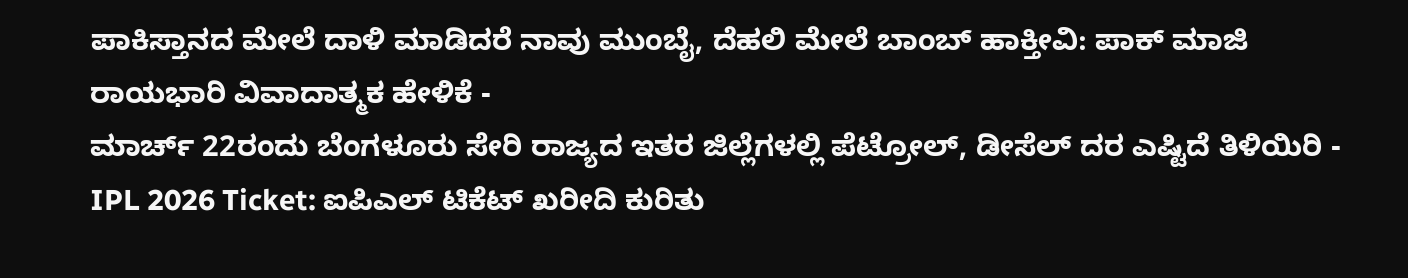ಪಾಕಿಸ್ತಾನದ ಮೇಲೆ ದಾಳಿ ಮಾಡಿದರೆ ನಾವು ಮುಂಬೈ, ದೆಹಲಿ ಮೇಲೆ ಬಾಂಬ್ ಹಾಕ್ತೀವಿ: ಪಾಕ್ ಮಾಜಿ ರಾಯಭಾರಿ ವಿವಾದಾತ್ಮಕ ಹೇಳಿಕೆ -
ಮಾರ್ಚ್ 22ರಂದು ಬೆಂಗಳೂರು ಸೇರಿ ರಾಜ್ಯದ ಇತರ ಜಿಲ್ಲೆಗಳಲ್ಲಿ ಪೆಟ್ರೋಲ್, ಡೀಸೆಲ್ ದರ ಎಷ್ಟಿದೆ ತಿಳಿಯಿರಿ -
IPL 2026 Ticket: ಐಪಿಎಲ್ ಟಿಕೆಟ್ ಖರೀದಿ ಕುರಿತು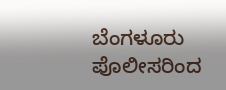ಬೆಂಗಳೂರು ಪೊಲೀಸರಿಂದ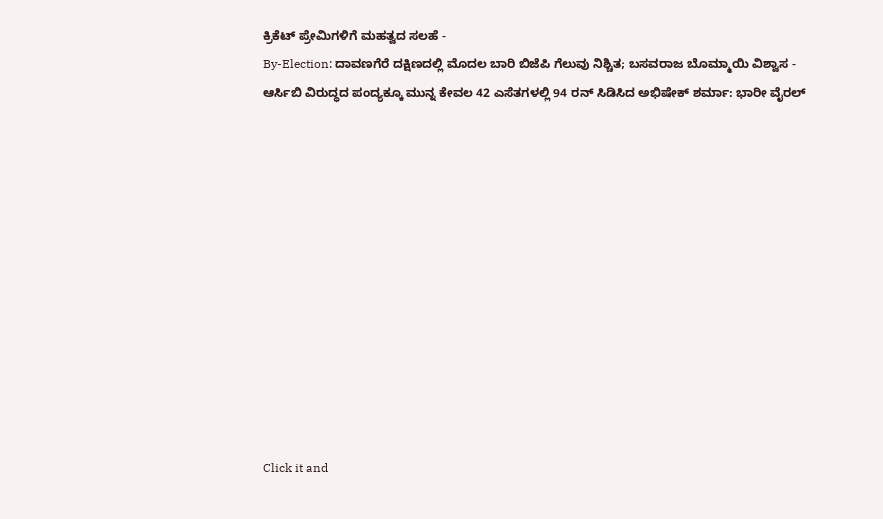ಕ್ರಿಕೆಟ್ ಪ್ರೇಮಿಗಳಿಗೆ ಮಹತ್ವದ ಸಲಹೆ -
By-Election: ದಾವಣಗೆರೆ ದಕ್ಷಿಣದಲ್ಲಿ ಮೊದಲ ಬಾರಿ ಬಿಜೆಪಿ ಗೆಲುವು ನಿಶ್ಚಿತ; ಬಸವರಾಜ ಬೊಮ್ಮಾಯಿ ವಿಶ್ವಾಸ -
ಆರ್ಸಿಬಿ ವಿರುದ್ಧದ ಪಂದ್ಯಕ್ಕೂ ಮುನ್ನ ಕೇವಲ 42 ಎಸೆತಗಳಲ್ಲಿ 94 ರನ್ ಸಿಡಿಸಿದ ಅಭಿಷೇಕ್ ಶರ್ಮಾ: ಭಾರೀ ವೈರಲ್












Click it and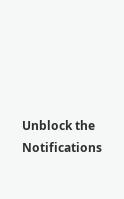Unblock the Notifications